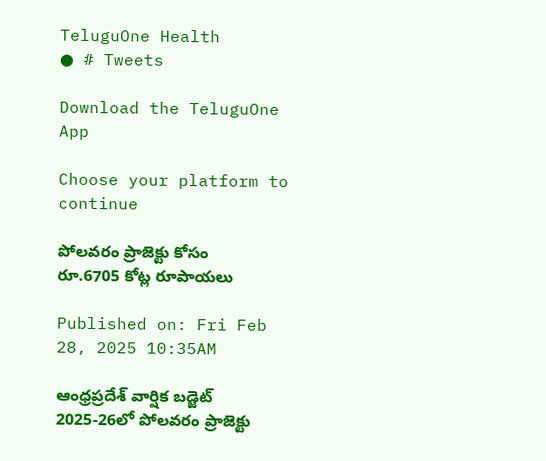TeluguOne Health
● # Tweets

Download the TeluguOne App

Choose your platform to continue

పోలవరం ప్రాజెక్టు కోసం రూ.6705 కోట్ల రూపాయలు

Published on: Fri Feb 28, 2025 10:35AM

ఆంధ్రప్రదేశ్ వార్షిక బడ్జెట్ 2025-26లో పోలవరం ప్రాజెక్టు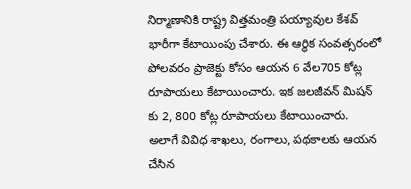నిర్మాణానికి రాష్ట్ర విత్తమంత్రి పయ్యావుల కేశవ్ భారీగా కేటాయింపు చేశారు. ఈ ఆర్థిక సంవత్సరంలో పోలవరం ప్రాజెక్టు కోసం ఆయన 6 వేల705 కోట్ల రూపాయలు కేటాయించారు. ఇక జలజీవన్ మిషన్ కు 2, 800 కోట్ల రూపాయలు కేటాయించారు.
అలాగే వివిధ శాఖలు, రంగాలు, పథకాలకు ఆయన చేసిన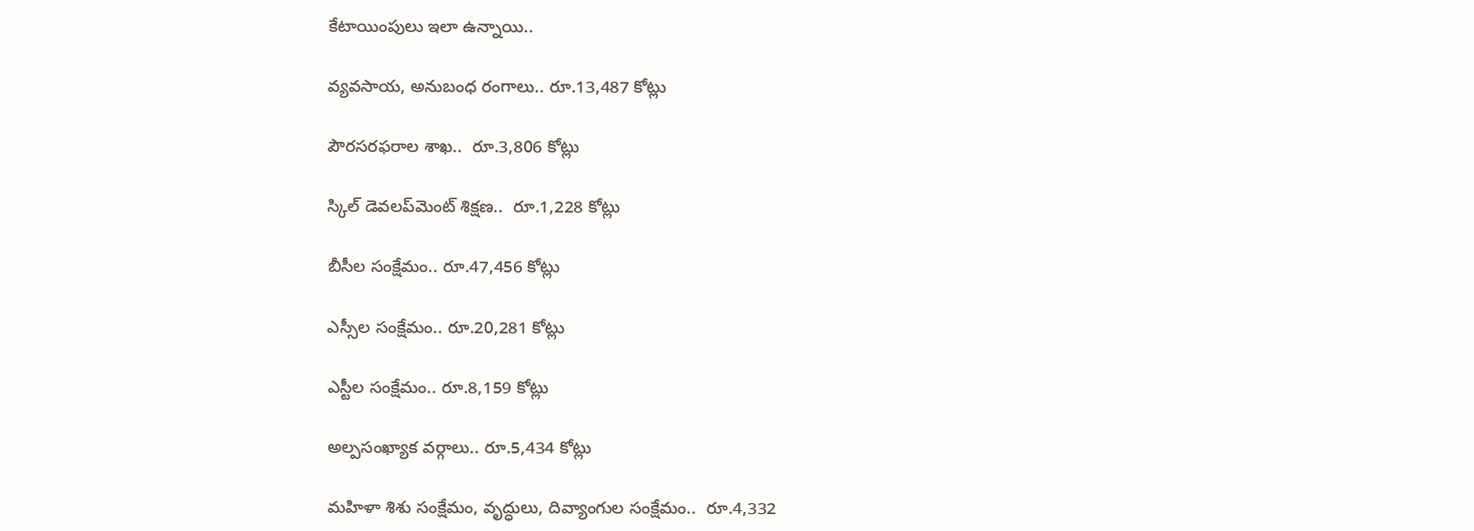కేటాయింపులు ఇలా ఉన్నాయి..

వ్యవసాయ, అనుబంధ రంగాలు.. రూ.13,487 కోట్లు

పౌరసరఫరాల శాఖ..  రూ.3,806 కోట్లు

స్కిల్‌ డెవలప్‌మెంట్‌ శిక్షణ..  రూ.1,228 కోట్లు

బీసీల సంక్షేమం.. రూ.47,456 కోట్లు

ఎస్సీల సంక్షేమం.. రూ.20,281 కోట్లు

ఎస్టీల సంక్షేమం.. రూ.8,159 కోట్లు

అల్పసంఖ్యాక వర్గాలు.. రూ.5,434 కోట్లు

మహిళా శిశు సంక్షేమం, వృద్ధులు, దివ్యాంగుల సంక్షేమం..  రూ.4,332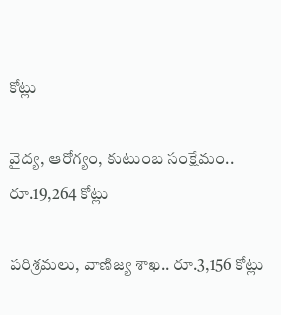కోట్లు

వైద్య, ఆరోగ్యం, కుటుంబ సంక్షేమం..  రూ.19,264 కోట్లు

పరిశ్రమలు, వాణిజ్య శాఖ.. రూ.3,156 కోట్లు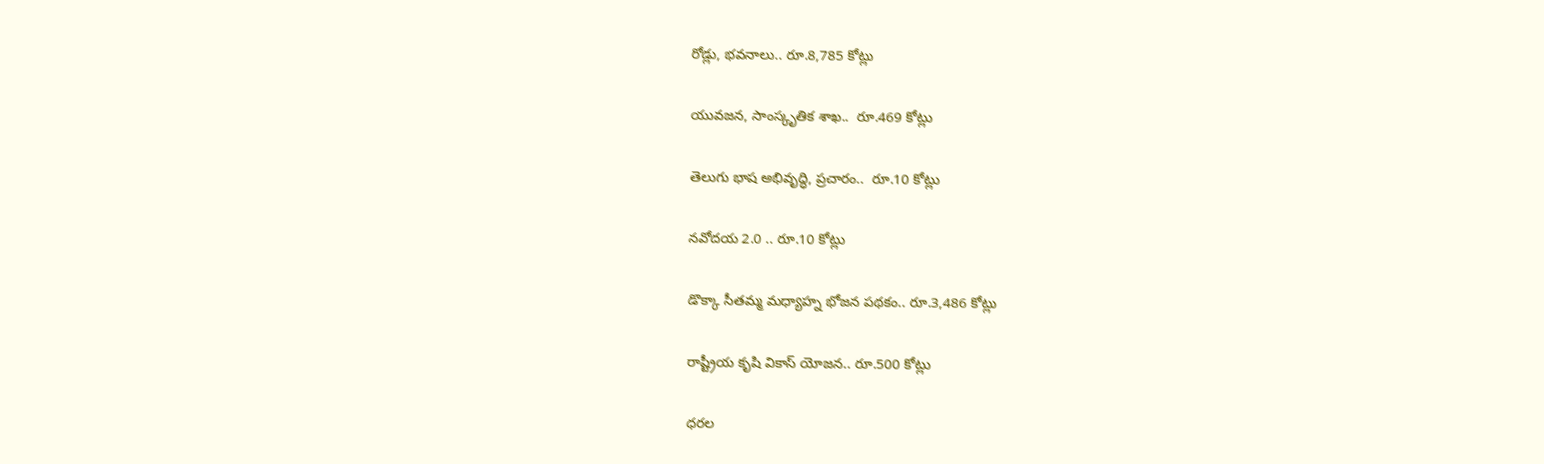రోడ్లు, భవనాలు.. రూ.8,785 కోట్లు

యువజన, సాంస్కృతిక శాఖ..  రూ.469 కోట్లు

తెలుగు భాష అభివృద్ధి, ప్రచారం..  రూ.10 కోట్లు

నవోదయ 2.0 .. రూ.10 కోట్లు

డొక్కా సీతమ్మ మధ్యాహ్న భోజన పథకం.. రూ.3,486 కోట్లు

రాష్ట్రీయ కృషి వికాస్‌ యోజన.. రూ.500 కోట్లు

ధరల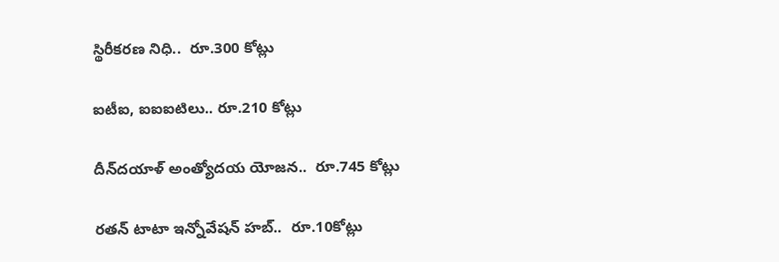స్థిరీకరణ నిధి..  రూ.300 కోట్లు

ఐటీఐ, ఐఐఐటిలు.. రూ.210 కోట్లు

దీన్‌దయాళ్‌ అంత్యోదయ యోజన..  రూ.745 కోట్లు

రతన్ టాటా ఇన్నోవేషన్ హబ్‌..  రూ.10కోట్లు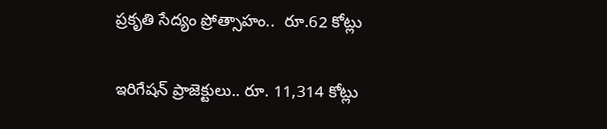ప్రకృతి సేద్యం ప్రోత్సాహం..  రూ.62 కోట్లు

ఇరిగేషన్‌ ప్రాజెక్టులు.. రూ. 11,314 కోట్లు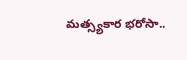మత్స్యకార భరోసా..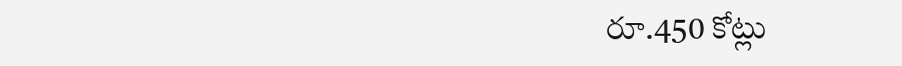రూ.450 కోట్లు